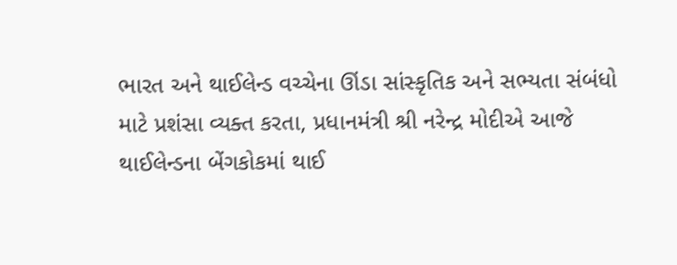ભારત અને થાઈલેન્ડ વચ્ચેના ઊંડા સાંસ્કૃતિક અને સભ્યતા સંબંધો માટે પ્રશંસા વ્યક્ત કરતા, પ્રધાનમંત્રી શ્રી નરેન્દ્ર મોદીએ આજે થાઈલેન્ડના બેંગકોકમાં થાઈ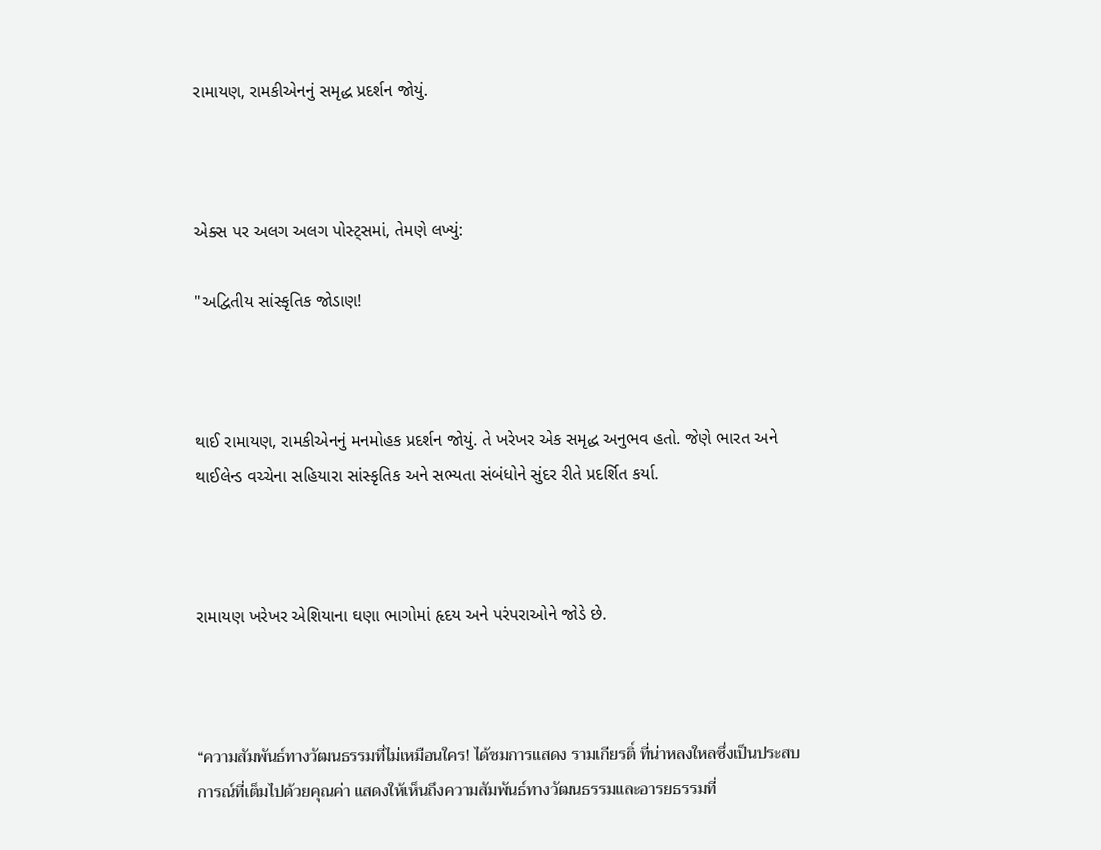રામાયણ, રામકીએનનું સમૃદ્ધ પ્રદર્શન જોયું.



એક્સ પર અલગ અલગ પોસ્ટ્સમાં, તેમણે લખ્યું:

"અદ્વિતીય સાંસ્કૃતિક જોડાણ!



થાઈ રામાયણ, રામકીએનનું મનમોહક પ્રદર્શન જોયું. તે ખરેખર એક સમૃદ્ધ અનુભવ હતો. જેણે ભારત અને થાઈલેન્ડ વચ્ચેના સહિયારા સાંસ્કૃતિક અને સભ્યતા સંબંધોને સુંદર રીતે પ્રદર્શિત કર્યા.



રામાયણ ખરેખર એશિયાના ઘણા ભાગોમાં હૃદય અને પરંપરાઓને જોડે છે.



“ความสัมพันธ์ทางวัฒนธรรมที่ไม่เหมือนใคร! ได้ชมการแสดง รามเกียรติ์ ที่น่าหลงใหลซึ่งเป็นประสบการณ์ที่เต็มไปด้วยคุณค่า แสดงให้เห็นถึงความสัมพันธ์ทางวัฒนธรรมและอารยธรรมที่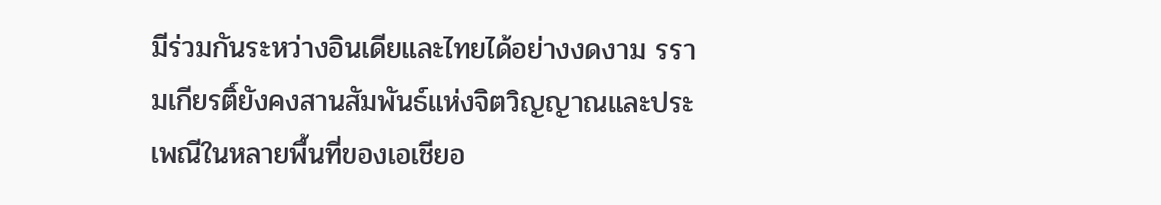มีร่วมกันระหว่างอินเดียและไทยได้อย่างงดงาม รรามเกียรติ์ยังคงสานสัมพันธ์แห่งจิตวิญญาณและประเพณีในหลายพื้นที่ของเอเชียอ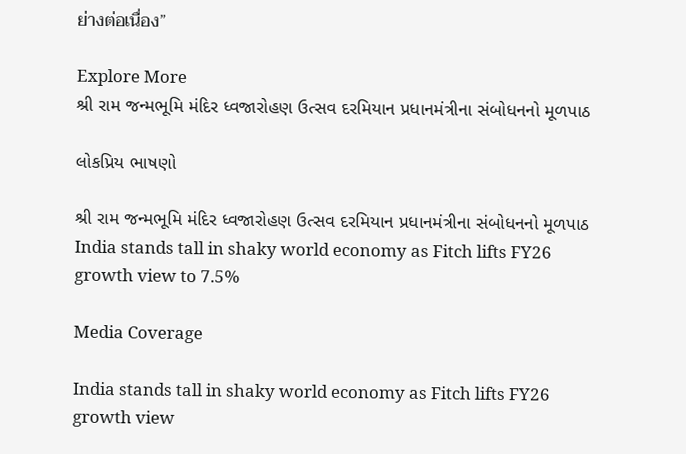ย่างต่อเนื่อง”

Explore More
શ્રી રામ જન્મભૂમિ મંદિર ધ્વજારોહણ ઉત્સવ દરમિયાન પ્રધાનમંત્રીના સંબોધનનો મૂળપાઠ

લોકપ્રિય ભાષણો

શ્રી રામ જન્મભૂમિ મંદિર ધ્વજારોહણ ઉત્સવ દરમિયાન પ્રધાનમંત્રીના સંબોધનનો મૂળપાઠ
India stands tall in shaky world economy as Fitch lifts FY26 growth view to 7.5%

Media Coverage

India stands tall in shaky world economy as Fitch lifts FY26 growth view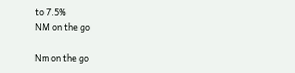to 7.5%
NM on the go

Nm on the go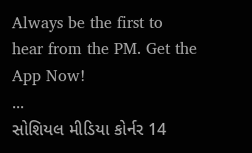Always be the first to hear from the PM. Get the App Now!
...
સોશિયલ મીડિયા કોર્નર 14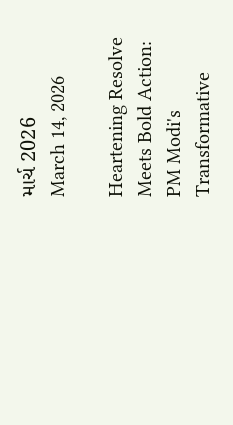માર્ચ 2026
March 14, 2026

Heartening Resolve Meets Bold Action: PM Modi's Transformative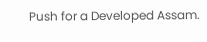Push for a Developed Assam.